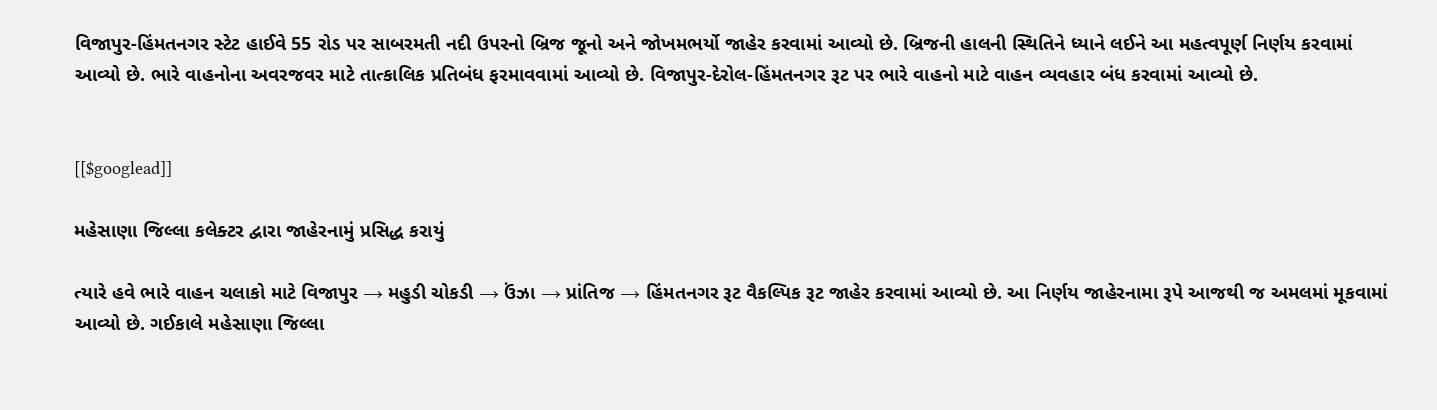વિજાપુર-હિંમતનગર સ્ટેટ હાઈવે 55 રોડ પર સાબરમતી નદી ઉપરનો બ્રિજ જૂનો અને જોખમભર્યો જાહેર કરવામાં આવ્યો છે. બ્રિજની હાલની સ્થિતિને ધ્યાને લઈને આ મહત્વપૂર્ણ નિર્ણય કરવામાં આવ્યો છે. ભારે વાહનોના અવરજવર માટે તાત્કાલિક પ્રતિબંધ ફરમાવવામાં આવ્યો છે. વિજાપુર-દેરોલ-હિંમતનગર રૂટ પર ભારે વાહનો માટે વાહન વ્યવહાર બંધ કરવામાં આવ્યો છે.


[[$googlead]]

મહેસાણા જિલ્લા કલેક્ટર દ્વારા જાહેરનામું પ્રસિદ્ધ કરાયું

ત્યારે હવે ભારે વાહન ચલાકો માટે વિજાપુર → મહુડી ચોકડી → ઉંઝા → પ્રાંતિજ → હિંમતનગર રૂટ વૈકલ્પિક રૂટ જાહેર કરવામાં આવ્યો છે. આ નિર્ણય જાહેરનામા રૂપે આજથી જ અમલમાં મૂકવામાં આવ્યો છે. ગઈકાલે મહેસાણા જિલ્લા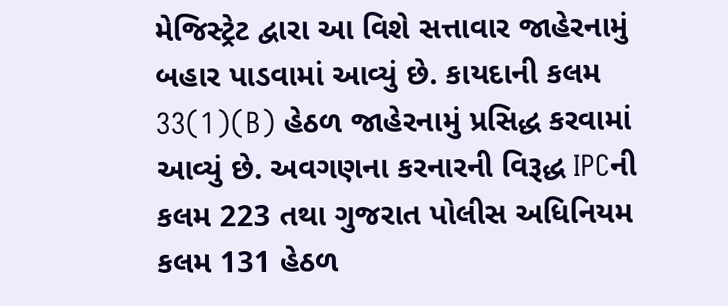મેજિસ્ટ્રેટ દ્વારા આ વિશે સત્તાવાર જાહેરનામું બહાર પાડવામાં આવ્યું છે. કાયદાની કલમ 33(1)(B) હેઠળ જાહેરનામું પ્રસિદ્ધ કરવામાં આવ્યું છે. અવગણના કરનારની વિરૂદ્ધ IPCની કલમ 223 તથા ગુજરાત પોલીસ અધિનિયમ કલમ 131 હેઠળ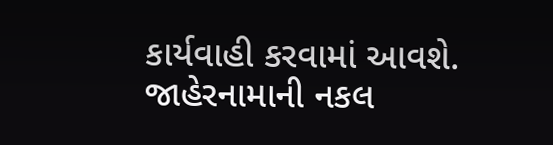કાર્યવાહી કરવામાં આવશે. જાહેરનામાની નકલ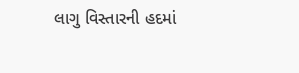લાગુ વિસ્તારની હદમાં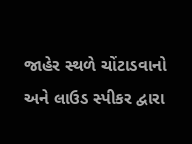જાહેર સ્થળે ચોંટાડવાનો અને લાઉડ સ્પીકર દ્વારા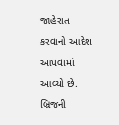જાહેરાત કરવાનો આદેશ આપવામાં આવ્યો છે. બ્રિજની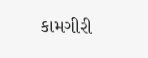કામગીરી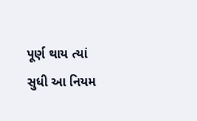પૂર્ણ થાય ત્યાં સુધી આ નિયમ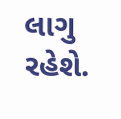લાગુ રહેશે.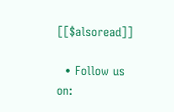[[$alsoread]]

  • Follow us on: